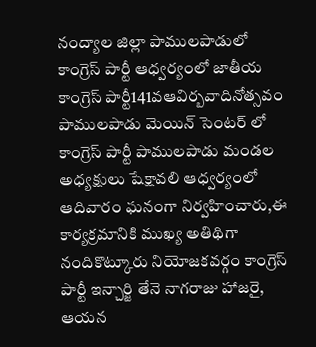నంద్యాల జిల్లా పాములపాడులో కాంగ్రెస్ పార్టీ ఆధ్వర్యంలో జాతీయ కాంగ్రెస్ పార్టీ141వఆవిర్బవాదినోత్సవం పాములపాడు మెయిన్ సెంటర్ లో కాంగ్రెస్ పార్టీ పాములపాడు మండల అధ్యక్షులు షేక్షావలి ఆధ్వర్యంలో ఆదివారం ఘనంగా నిర్వహించారు,ఈ కార్యక్రమానికి ముఖ్య అతిథిగా నందికొట్కూరు నియోజకవర్గం కాంగ్రెస్ పార్టీ ఇన్చార్జి తేనె నాగరాజు హాజరై, ఆయన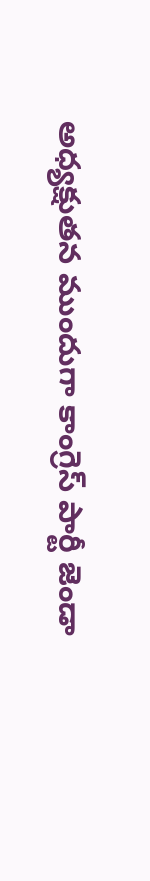అధ్యక్షుతన ముందుగా కాంగ్రెస్ పార్టీ జెండా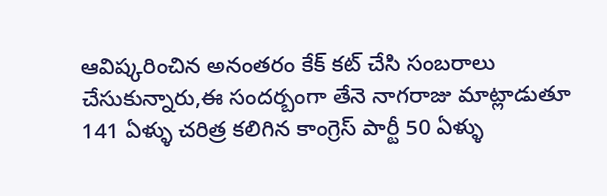ఆవిష్కరించిన అనంతరం కేక్ కట్ చేసి సంబరాలు చేసుకున్నారు,ఈ సందర్బంగా తేనె నాగరాజు మాట్లాడుతూ 141 ఏళ్ళు చరిత్ర కలిగిన కాంగ్రెస్ పార్టీ 50 ఏళ్ళు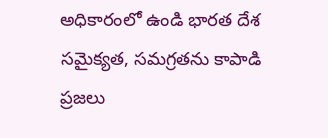అధికారంలో ఉండి భారత దేశ సమైక్యత, సమగ్రతను కాపాడి ప్రజలు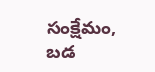సంక్షేమం, బడ